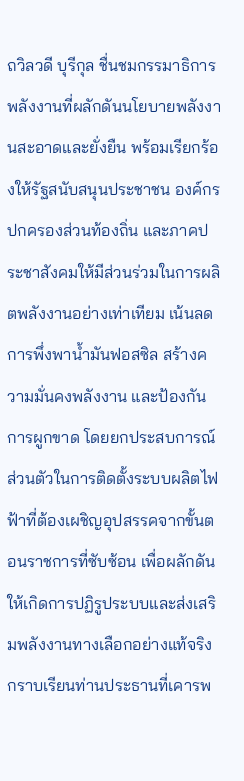ถวิลวดี บุรีกุล ชื่นชมกรรมาธิการพลังงานที่ผลักดันนโยบายพลังงานสะอาดและยั่งยืน พร้อมเรียกร้องให้รัฐสนับสนุนประชาชน องค์กรปกครองส่วนท้องถิ่น และภาคประชาสังคมให้มีส่วนร่วมในการผลิตพลังงานอย่างเท่าเทียม เน้นลดการพึ่งพาน้ำมันฟอสซิล สร้างความมั่นคงพลังงาน และป้องกันการผูกขาด โดยยกประสบการณ์ส่วนตัวในการติดตั้งระบบผลิตไฟฟ้าที่ต้องเผชิญอุปสรรคจากขั้นตอนราชการที่ซับซ้อน เพื่อผลักดันให้เกิดการปฏิรูประบบและส่งเสริมพลังงานทางเลือกอย่างแท้จริง
กราบเรียนท่านประธานที่เคารพ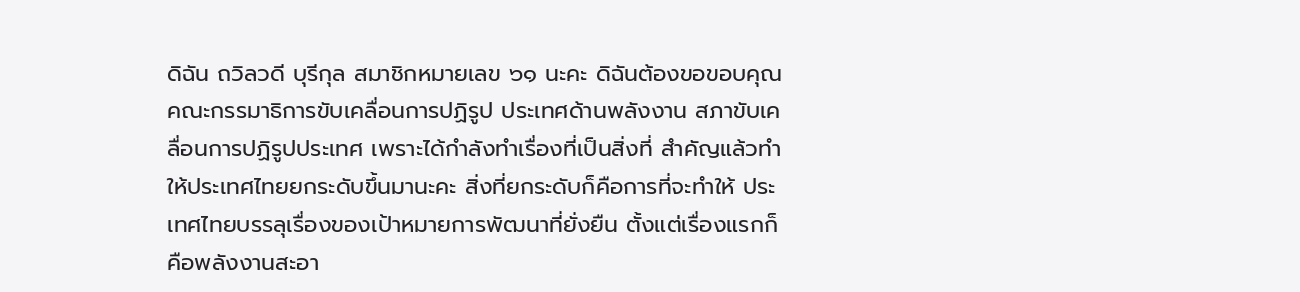ดิฉัน ถวิลวดี บุรีกุล สมาชิกหมายเลข ๖๑ นะคะ ดิฉันต้องขอขอบคุณคณะกรรมาธิการขับเคลื่อนการปฏิรูป ประเทศด้านพลังงาน สภาขับเคลื่อนการปฏิรูปประเทศ เพราะได้กําลังทําเรื่องที่เป็นสิ่งที่ สําคัญแล้วทําให้ประเทศไทยยกระดับขึ้นมานะคะ สิ่งที่ยกระดับก็คือการที่จะทําให้ ประเทศไทยบรรลุเรื่องของเป้าหมายการพัฒนาที่ยั่งยืน ตั้งแต่เรื่องแรกก็คือพลังงานสะอา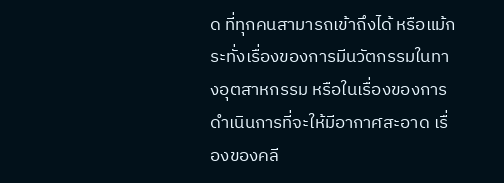ด ที่ทุกคนสามารถเข้าถึงได้ หรือแม้กระทั่งเรื่องของการมีนวัตกรรมในทางอุตสาหกรรม หรือในเรื่องของการดําเนินการที่จะให้มีอากาศสะอาด เรื่องของคลี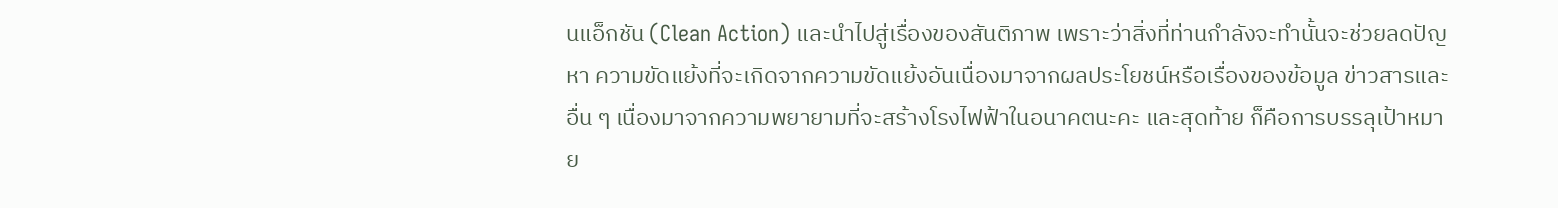นแอ็กชัน (Clean Action) และนําไปสู่เรื่องของสันติภาพ เพราะว่าสิ่งที่ท่านกําลังจะทํานั้นจะช่วยลดปัญหา ความขัดแย้งที่จะเกิดจากความขัดแย้งอันเนื่องมาจากผลประโยชน์หรือเรื่องของข้อมูล ข่าวสารและอื่น ๆ เนื่องมาจากความพยายามที่จะสร้างโรงไฟฟ้าในอนาคตนะคะ และสุดท้าย ก็คือการบรรลุเป้าหมาย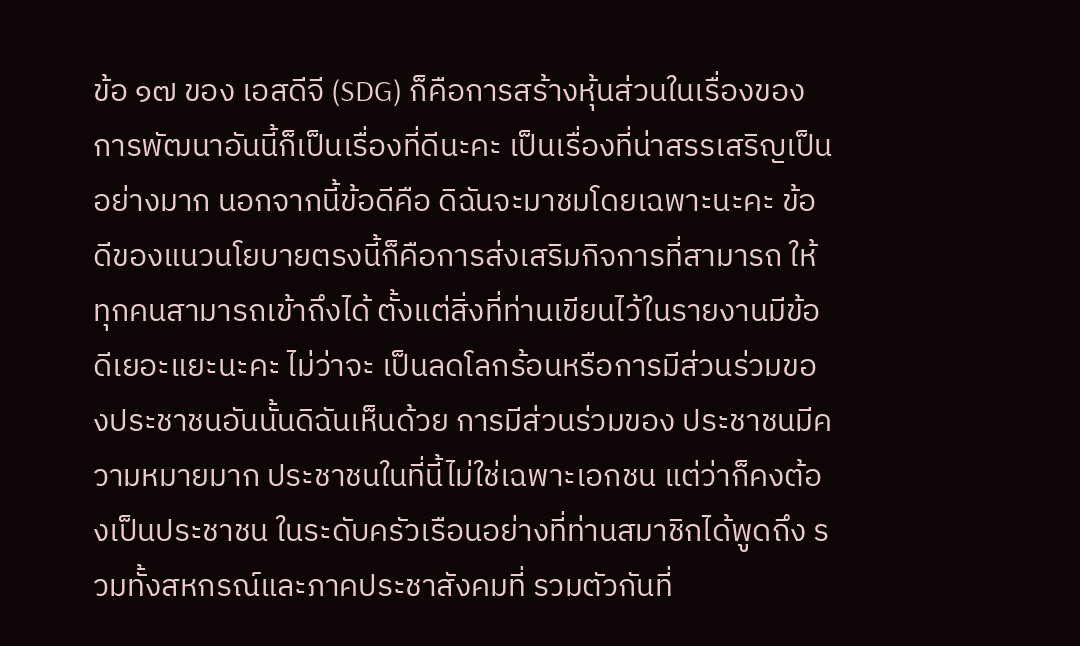ข้อ ๑๗ ของ เอสดีจี (SDG) ก็คือการสร้างหุ้นส่วนในเรื่องของ การพัฒนาอันนี้ก็เป็นเรื่องที่ดีนะคะ เป็นเรื่องที่น่าสรรเสริญเป็นอย่างมาก นอกจากนี้ข้อดีคือ ดิฉันจะมาชมโดยเฉพาะนะคะ ข้อดีของแนวนโยบายตรงนี้ก็คือการส่งเสริมกิจการที่สามารถ ให้ทุกคนสามารถเข้าถึงได้ ตั้งแต่สิ่งที่ท่านเขียนไว้ในรายงานมีข้อดีเยอะแยะนะคะ ไม่ว่าจะ เป็นลดโลกร้อนหรือการมีส่วนร่วมของประชาชนอันนั้นดิฉันเห็นด้วย การมีส่วนร่วมของ ประชาชนมีความหมายมาก ประชาชนในที่นี้ไม่ใช่เฉพาะเอกชน แต่ว่าก็คงต้องเป็นประชาชน ในระดับครัวเรือนอย่างที่ท่านสมาชิกได้พูดถึง รวมทั้งสหกรณ์และภาคประชาสังคมที่ รวมตัวกันที่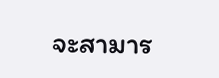จะสามาร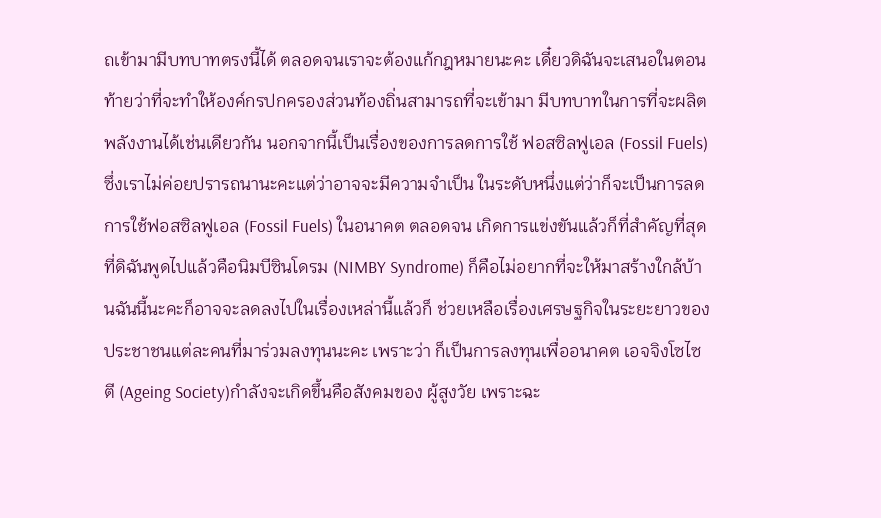ถเข้ามามีบทบาทตรงนี้ได้ ตลอดจนเราจะต้องแก้กฎหมายนะคะ เดี๋ยวดิฉันจะเสนอในตอนท้ายว่าที่จะทําให้องค์กรปกครองส่วนท้องถิ่นสามารถที่จะเข้ามา มีบทบาทในการที่จะผลิตพลังงานได้เช่นเดียวกัน นอกจากนี้เป็นเรื่องของการลดการใช้ ฟอสซิลฟูเอล (Fossil Fuels) ซึ่งเราไม่ค่อยปรารถนานะคะแต่ว่าอาจจะมีความจําเป็น ในระดับหนึ่งแต่ว่าก็จะเป็นการลดการใช้ฟอสซิลฟูเอล (Fossil Fuels) ในอนาคต ตลอดจน เกิดการแข่งขันแล้วก็ที่สําคัญที่สุดที่ดิฉันพูดไปแล้วคือนิมบีซินโดรม (NIMBY Syndrome) ก็คือไม่อยากที่จะให้มาสร้างใกล้บ้านฉันนี้นะคะก็อาจจะลดลงไปในเรื่องเหล่านี้แล้วก็ ช่วยเหลือเรื่องเศรษฐกิจในระยะยาวของประชาชนแต่ละคนที่มาร่วมลงทุนนะคะ เพราะว่า ก็เป็นการลงทุนเพื่ออนาคต เอจจิงโซไซตี (Ageing Society)กําลังจะเกิดขึ้นคือสังคมของ ผู้สูงวัย เพราะฉะ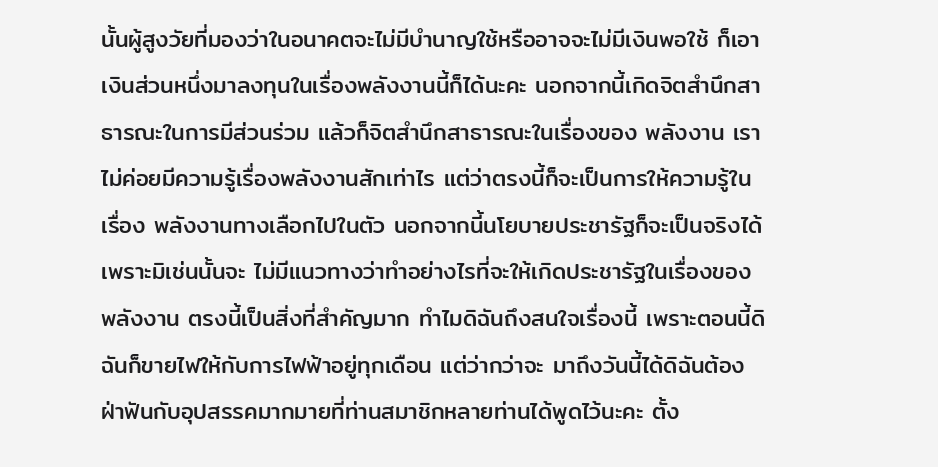นั้นผู้สูงวัยที่มองว่าในอนาคตจะไม่มีบํานาญใช้หรืออาจจะไม่มีเงินพอใช้ ก็เอาเงินส่วนหนึ่งมาลงทุนในเรื่องพลังงานนี้ก็ได้นะคะ นอกจากนี้เกิดจิตสํานึกสาธารณะในการมีส่วนร่วม แล้วก็จิตสํานึกสาธารณะในเรื่องของ พลังงาน เราไม่ค่อยมีความรู้เรื่องพลังงานสักเท่าไร แต่ว่าตรงนี้ก็จะเป็นการให้ความรู้ในเรื่อง พลังงานทางเลือกไปในตัว นอกจากนี้นโยบายประชารัฐก็จะเป็นจริงได้ เพราะมิเช่นนั้นจะ ไม่มีแนวทางว่าทําอย่างไรที่จะให้เกิดประชารัฐในเรื่องของพลังงาน ตรงนี้เป็นสิ่งที่สําคัญมาก ทําไมดิฉันถึงสนใจเรื่องนี้ เพราะตอนนี้ดิฉันก็ขายไฟให้กับการไฟฟ้าอยู่ทุกเดือน แต่ว่ากว่าจะ มาถึงวันนี้ได้ดิฉันต้องฝ่าฟันกับอุปสรรคมากมายที่ท่านสมาชิกหลายท่านได้พูดไว้นะคะ ตั้ง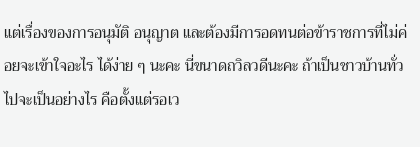แต่เรื่องของการอนุมัติ อนุญาต และต้องมีการอดทนต่อข้าราชการที่ไม่ค่อยจะเข้าใจอะไร ได้ง่าย ๆ นะคะ นี่ขนาดถวิลวดีนะคะ ถ้าเป็นชาวบ้านทั่วไปจะเป็นอย่างไร คือตั้งแต่รอเว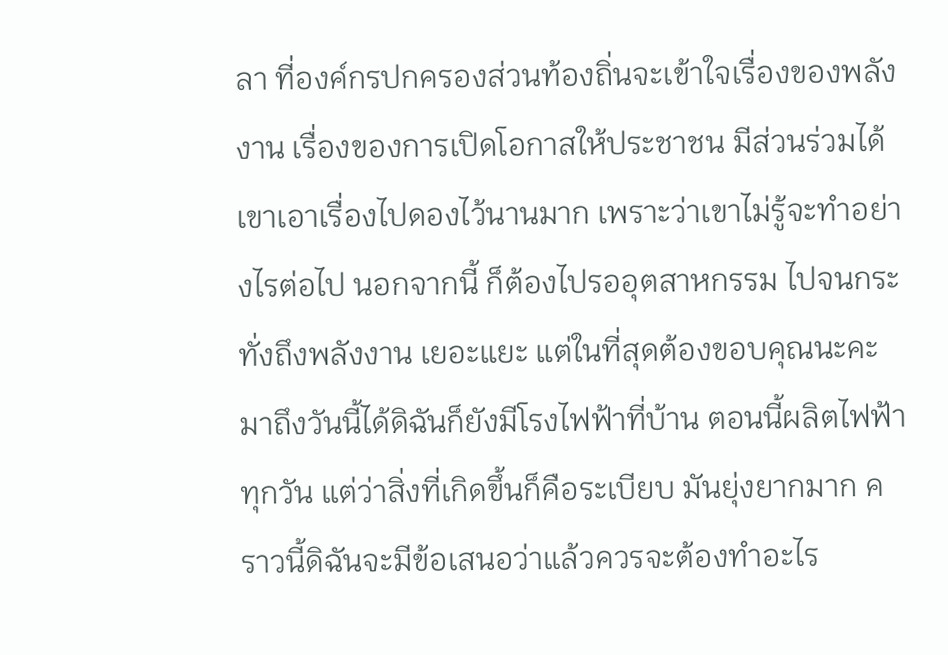ลา ที่องค์กรปกครองส่วนท้องถิ่นจะเข้าใจเรื่องของพลังงาน เรื่องของการเปิดโอกาสให้ประชาชน มีส่วนร่วมได้ เขาเอาเรื่องไปดองไว้นานมาก เพราะว่าเขาไม่รู้จะทําอย่างไรต่อไป นอกจากนี้ ก็ต้องไปรออุตสาหกรรม ไปจนกระทั่งถึงพลังงาน เยอะแยะ แต่ในที่สุดต้องขอบคุณนะคะ มาถึงวันนี้ได้ดิฉันก็ยังมีโรงไฟฟ้าที่บ้าน ตอนนี้ผลิตไฟฟ้าทุกวัน แต่ว่าสิ่งที่เกิดขึ้นก็คือระเบียบ มันยุ่งยากมาก คราวนี้ดิฉันจะมีข้อเสนอว่าแล้วควรจะต้องทําอะไร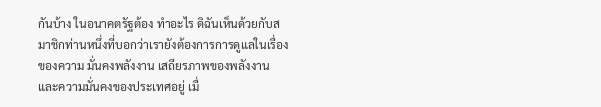กันบ้าง ในอนาคตรัฐต้อง ทําอะไร ดิฉันเห็นด้วยกับสมาชิกท่านหนึ่งที่บอกว่าเรายังต้องการการดูแลในเรื่องของความ มั่นคงพลังงาน เสถียรภาพของพลังงาน และความมั่นคงของประเทศอยู่ เมื่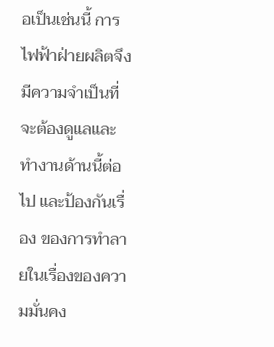อเป็นเช่นนี้ การไฟฟ้าฝ่ายผลิตจึงมีความจําเป็นที่จะต้องดูแลและทํางานด้านนี้ต่อไป และป้องกันเรื่อง ของการทําลายในเรื่องของความมั่นคง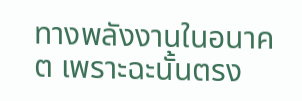ทางพลังงานในอนาคต เพราะฉะนั้นตรง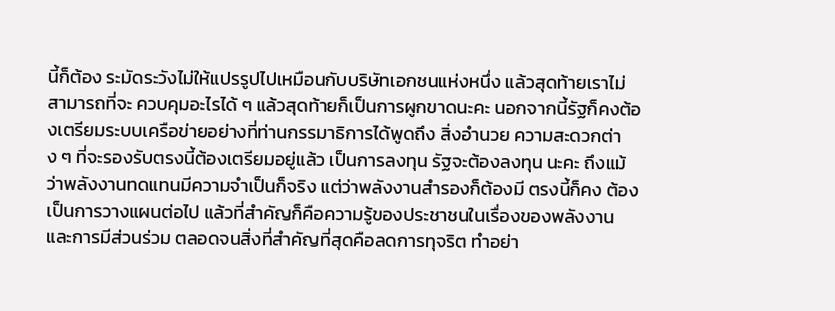นี้ก็ต้อง ระมัดระวังไม่ให้แปรรูปไปเหมือนกับบริษัทเอกชนแห่งหนึ่ง แล้วสุดท้ายเราไม่สามารถที่จะ ควบคุมอะไรได้ ๆ แล้วสุดท้ายก็เป็นการผูกขาดนะคะ นอกจากนี้รัฐก็คงต้องเตรียมระบบเครือข่ายอย่างที่ท่านกรรมาธิการได้พูดถึง สิ่งอํานวย ความสะดวกต่าง ๆ ที่จะรองรับตรงนี้ต้องเตรียมอยู่แล้ว เป็นการลงทุน รัฐจะต้องลงทุน นะคะ ถึงแม้ว่าพลังงานทดแทนมีความจําเป็นก็จริง แต่ว่าพลังงานสํารองก็ต้องมี ตรงนี้ก็คง ต้องเป็นการวางแผนต่อไป แล้วที่สําคัญก็คือความรู้ของประชาชนในเรื่องของพลังงาน และการมีส่วนร่วม ตลอดจนสิ่งที่สําคัญที่สุดคือลดการทุจริต ทําอย่า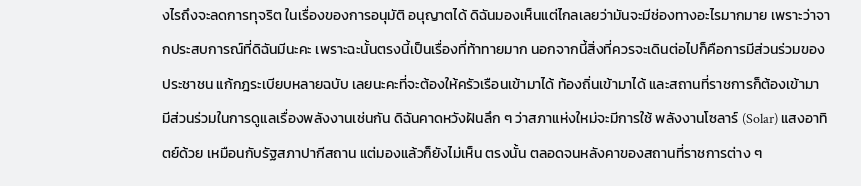งไรถึงจะลดการทุจริต ในเรื่องของการอนุมัติ อนุญาตได้ ดิฉันมองเห็นแต่ไกลเลยว่ามันจะมีช่องทางอะไรมากมาย เพราะว่าจากประสบการณ์ที่ดิฉันมีนะคะ เพราะฉะนั้นตรงนี้เป็นเรื่องที่ท้าทายมาก นอกจากนี้สิ่งที่ควรจะเดินต่อไปก็คือการมีส่วนร่วมของประชาชน แก้กฎระเบียบหลายฉบับ เลยนะคะที่จะต้องให้ครัวเรือนเข้ามาได้ ท้องถิ่นเข้ามาได้ และสถานที่ราชการก็ต้องเข้ามา มีส่วนร่วมในการดูแลเรื่องพลังงานเช่นกัน ดิฉันคาดหวังฝันลึก ๆ ว่าสภาแห่งใหม่จะมีการใช้ พลังงานโซลาร์ (Solar) แสงอาทิตย์ด้วย เหมือนกับรัฐสภาปากีสถาน แต่มองแล้วก็ยังไม่เห็น ตรงนั้น ตลอดจนหลังคาของสถานที่ราชการต่าง ๆ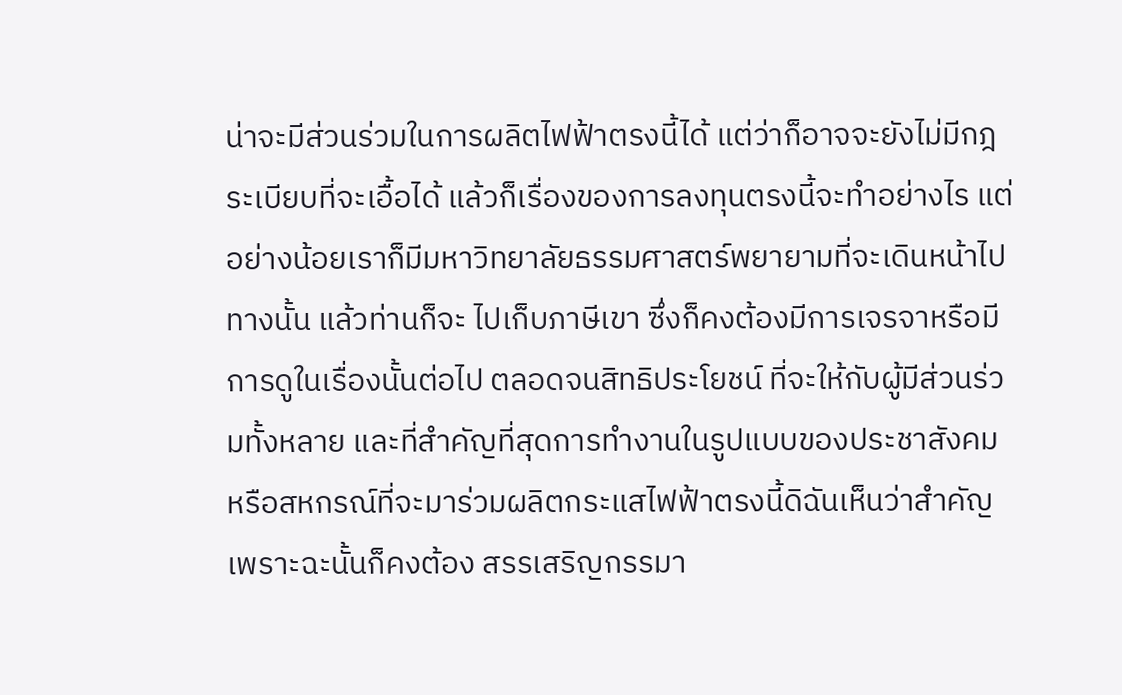น่าจะมีส่วนร่วมในการผลิตไฟฟ้าตรงนี้ได้ แต่ว่าก็อาจจะยังไม่มีกฎระเบียบที่จะเอื้อได้ แล้วก็เรื่องของการลงทุนตรงนี้จะทําอย่างไร แต่อย่างน้อยเราก็มีมหาวิทยาลัยธรรมศาสตร์พยายามที่จะเดินหน้าไปทางนั้น แล้วท่านก็จะ ไปเก็บภาษีเขา ซึ่งก็คงต้องมีการเจรจาหรือมีการดูในเรื่องนั้นต่อไป ตลอดจนสิทธิประโยชน์ ที่จะให้กับผู้มีส่วนร่วมทั้งหลาย และที่สําคัญที่สุดการทํางานในรูปแบบของประชาสังคม หรือสหกรณ์ที่จะมาร่วมผลิตกระแสไฟฟ้าตรงนี้ดิฉันเห็นว่าสําคัญ เพราะฉะนั้นก็คงต้อง สรรเสริญกรรมา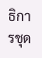ธิการชุด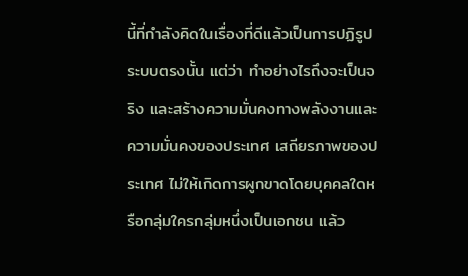นี้ที่กําลังคิดในเรื่องที่ดีแล้วเป็นการปฏิรูประบบตรงนั้น แต่ว่า ทําอย่างไรถึงจะเป็นจริง และสร้างความมั่นคงทางพลังงานและความมั่นคงของประเทศ เสถียรภาพของประเทศ ไม่ให้เกิดการผูกขาดโดยบุคคลใดหรือกลุ่มใครกลุ่มหนึ่งเป็นเอกชน แล้ว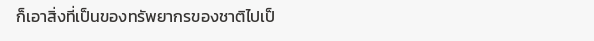ก็เอาสิ่งที่เป็นของทรัพยากรของชาติไปเป็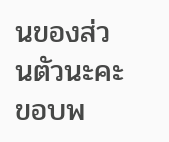นของส่วนตัวนะคะ ขอบพ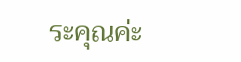ระคุณค่ะ